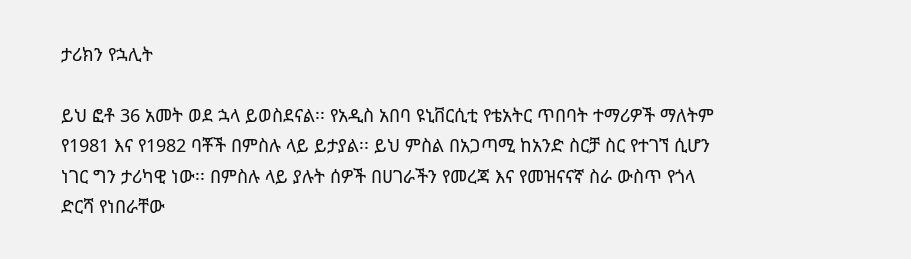ታሪክን የኋሊት

ይህ ፎቶ 36 አመት ወደ ኋላ ይወስደናል፡፡ የአዲስ አበባ ዩኒቨርሲቲ የቴአትር ጥበባት ተማሪዎች ማለትም የ1981 እና የ1982 ባቾች በምስሉ ላይ ይታያል፡፡ ይህ ምስል በአጋጣሚ ከአንድ ስርቻ ስር የተገኘ ሲሆን ነገር ግን ታሪካዊ ነው፡፡ በምስሉ ላይ ያሉት ሰዎች በሀገራችን የመረጃ እና የመዝናናኛ ስራ ውስጥ የጎላ ድርሻ የነበራቸው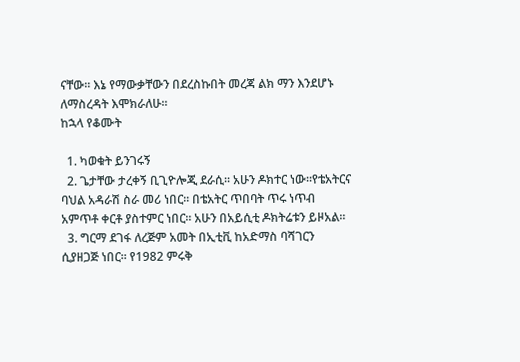ናቸው፡፡ እኔ የማውቃቸውን በደረስኩበት መረጃ ልክ ማን እንደሆኑ ለማስረዳት እሞክራለሁ፡፡
ከኋላ የቆሙት

  1. ካወቁት ይንገሩኝ
  2. ጌታቸው ታረቀኝ ቢጊዮሎጂ ደራሲ፡፡ አሁን ዶክተር ነው፡፡የቴአትርና ባህል አዳራሽ ስራ መሪ ነበር፡፡ በቴአትር ጥበባት ጥሩ ነጥብ አምጥቶ ቀርቶ ያስተምር ነበር፡፡ አሁን በአይሲቲ ዶክትሬቱን ይዞአል፡፡
  3. ግርማ ደገፋ ለረጅም አመት በኢቲቪ ከአድማስ ባሻገርን ሲያዘጋጅ ነበር፡፡ የ1982 ምሩቅ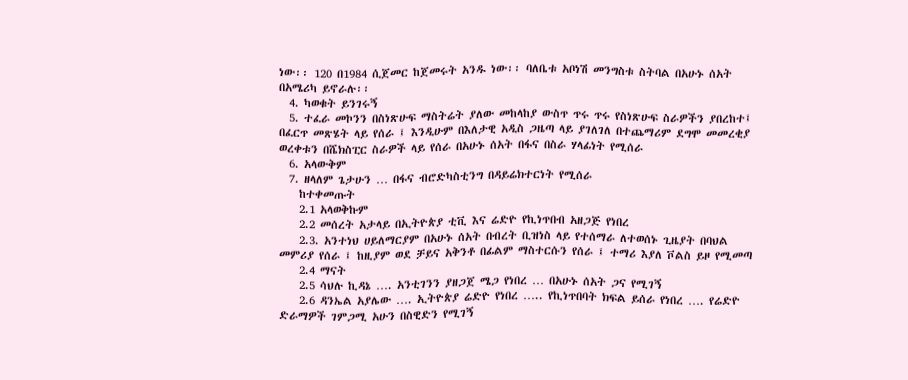ነው፡፡ 120 በ1984 ሲጀመር ከጀመሩት አንዱ ነው፡፡ ባለቤቱ አቦነሽ መንግስቱ ስትባል በአሁኑ ሰአት በአሜሪካ ይኖራሉ፡፡
  4. ካወቁት ይንገሩኝ
  5. ተፈራ መኮንን በስነጽሁፍ ማስትሬት ያለው መከላከያ ውስጥ ጥሩ ጥሩ የስነጽሁፍ ስራዎችን ያበረከተ፤ በፈርጥ መጽሄት ላይ የሰራ ፤ እንዲሁም በእለታዊ አዲስ ጋዜጣ ላይ ያገለገለ በተጨማሪም ደግሞ መመረቂያ ወረቀቱን በሼክስፒር ስራዎች ላይ የሰራ በአሁኑ ሰአት በፋና በስራ ሃላፊነት የሚሰራ
  6. አላውቅም
  7. ዘላለም ጌታሁን … በፋና ብሮድካስቲንግ በዳይሬክተርነት የሚሰራ
    ከተቀመጡት
    2.1 አላወቅኩም
    2.2 መሰረት አታላይ በኢትዮጵያ ቲቪ እና ሬድዮ የኪነጥበብ አዘጋጅ የነበረ
    2.3. አንተነህ ሀይለማርያም በአሁኑ ሰአት በብረት ቢዝነስ ላይ የተሰማራ ለተወሰኑ ጊዜያት በባህል መምሪያ የሰራ ፤ ከዚያም ወደ ቻይና አቅንቶ በፊልም ማስተርሱን የሰራ ፤ ተማሪ እያለ ቮልስ ይዞ የሚመጣ
    2.4 ማናት
    2.5 ሳህሉ ኪዳኔ …. አንቲገንን ያዘጋጀ ሜጋ የነበረ … በአሁኑ ሰአት ጋና የሚገኝ
    2.6 ዳንኤል አያሌው …. ኢትዮጵያ ሬድዮ የነበረ ….. የኪነጥበባት ክፍል ይሰራ የነበረ …. የሬድዮ ድራማዎች ገምጋሚ አሁን በስዊድን የሚገኝ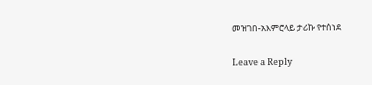መዝገበ-አእምሮላይ ታሪኩ የተሰነደ

Leave a Reply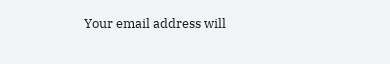Your email address will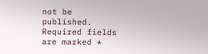not be published. Required fields are marked *